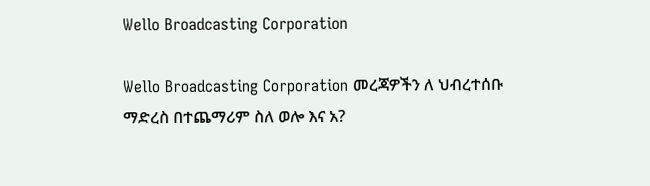Wello Broadcasting Corporation

Wello Broadcasting Corporation መረጃዎችን ለ ህብረተሰቡ ማድረስ በተጨማሪም ስለ ወሎ እና አ?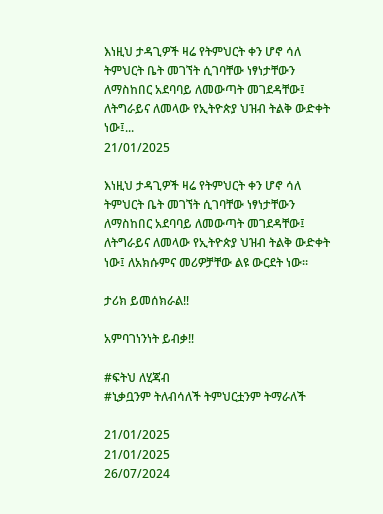እነዚህ ታዳጊዎች ዛሬ የትምህርት ቀን ሆኖ ሳለ ትምህርት ቤት መገኘት ሲገባቸው ነፃነታቸውን ለማስከበር አደባባይ ለመውጣት መገደዳቸው፤ ለትግራይና ለመላው የኢትዮጵያ ህዝብ ትልቅ ውድቀት ነው፤...
21/01/2025

እነዚህ ታዳጊዎች ዛሬ የትምህርት ቀን ሆኖ ሳለ ትምህርት ቤት መገኘት ሲገባቸው ነፃነታቸውን ለማስከበር አደባባይ ለመውጣት መገደዳቸው፤ ለትግራይና ለመላው የኢትዮጵያ ህዝብ ትልቅ ውድቀት ነው፤ ለአክሱምና መሪዎቻቸው ልዩ ውርደት ነው።

ታሪክ ይመሰክራል‼

አምባገነንነት ይብቃ‼

#ፍትህ ለሂጃብ
#ኒቃቧንም ትለብሳለች ትምህርቷንም ትማራለች

21/01/2025
21/01/2025
26/07/2024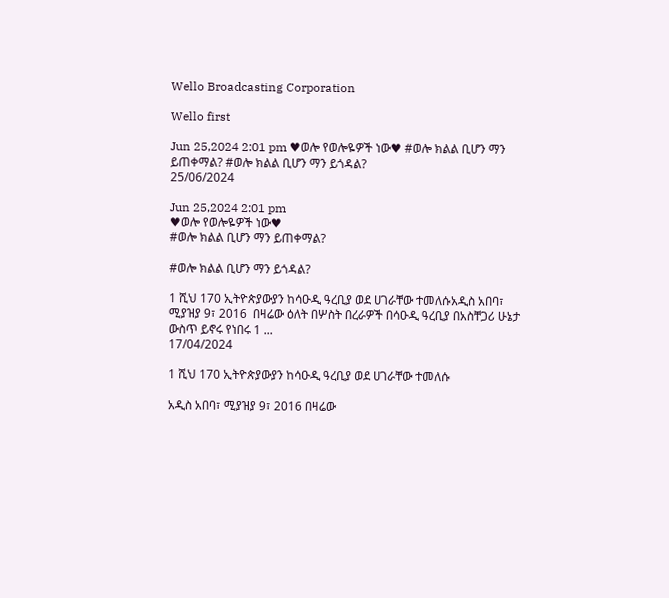Wello Broadcasting Corporation

Wello first

Jun 25,2024 2:01 pm ♥ወሎ የወሎዬዎች ነው♥ #ወሎ ክልል ቢሆን ማን ይጠቀማል? #ወሎ ክልል ቢሆን ማን ይጎዳል?
25/06/2024

Jun 25,2024 2:01 pm
♥ወሎ የወሎዬዎች ነው♥
#ወሎ ክልል ቢሆን ማን ይጠቀማል?

#ወሎ ክልል ቢሆን ማን ይጎዳል?

1 ሺህ 170 ኢትዮጵያውያን ከሳዑዲ ዓረቢያ ወደ ሀገራቸው ተመለሱአዲስ አበባ፣ ሚያዝያ 9፣ 2016  በዛሬው ዕለት በሦስት በረራዎች በሳዑዲ ዓረቢያ በአስቸጋሪ ሁኔታ ውስጥ ይኖሩ የነበሩ 1 ...
17/04/2024

1 ሺህ 170 ኢትዮጵያውያን ከሳዑዲ ዓረቢያ ወደ ሀገራቸው ተመለሱ

አዲስ አበባ፣ ሚያዝያ 9፣ 2016 በዛሬው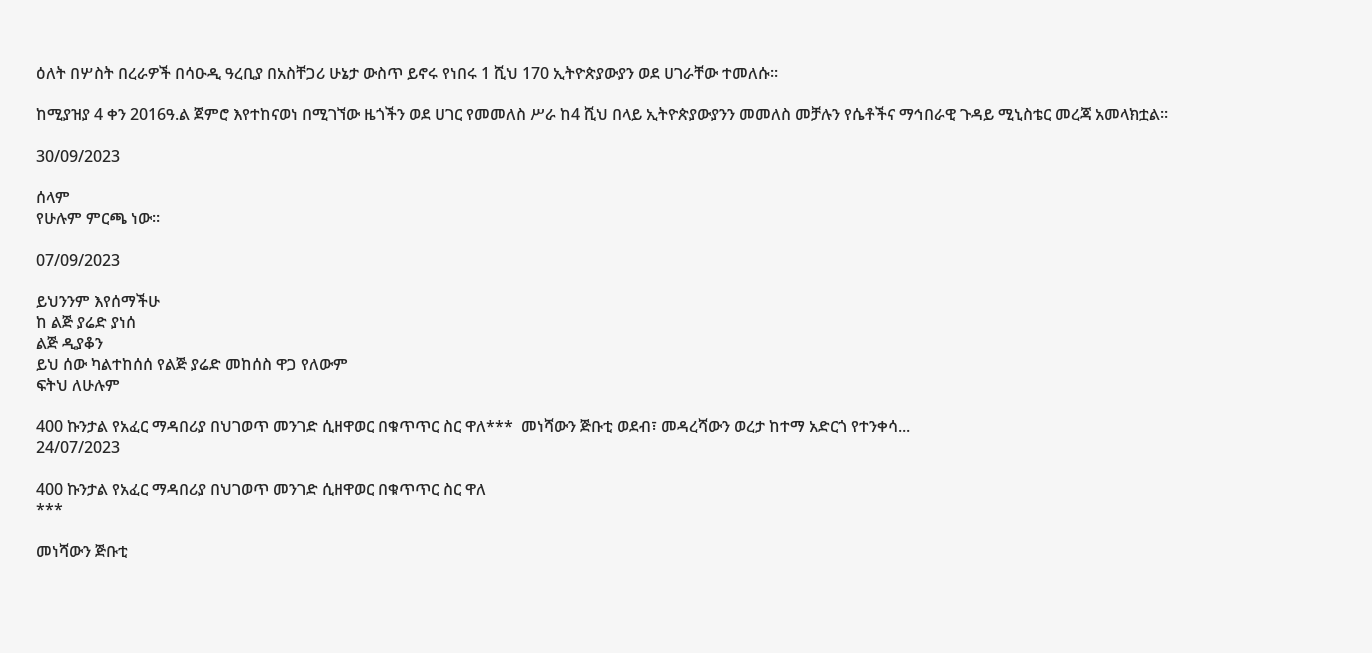ዕለት በሦስት በረራዎች በሳዑዲ ዓረቢያ በአስቸጋሪ ሁኔታ ውስጥ ይኖሩ የነበሩ 1 ሺህ 170 ኢትዮጵያውያን ወደ ሀገራቸው ተመለሱ፡፡

ከሚያዝያ 4 ቀን 2016ዓ.ል ጀምሮ እየተከናወነ በሚገኘው ዜጎችን ወደ ሀገር የመመለስ ሥራ ከ4 ሺህ በላይ ኢትዮጵያውያንን መመለስ መቻሉን የሴቶችና ማኅበራዊ ጉዳይ ሚኒስቴር መረጃ አመላክቷል፡፡

30/09/2023

ሰላም
የሁሉም ምርጫ ነው።

07/09/2023

ይህንንም እየሰማችሁ
ከ ልጅ ያሬድ ያነሰ
ልጅ ዲያቆን
ይህ ሰው ካልተከሰሰ የልጅ ያሬድ መከሰስ ዋጋ የለውም
ፍትህ ለሁሉም

400 ኩንታል የአፈር ማዳበሪያ በህገወጥ መንገድ ሲዘዋወር በቁጥጥር ስር ዋለ***  መነሻውን ጅቡቲ ወደብ፣ መዳረሻውን ወረታ ከተማ አድርጎ የተንቀሳ...
24/07/2023

400 ኩንታል የአፈር ማዳበሪያ በህገወጥ መንገድ ሲዘዋወር በቁጥጥር ስር ዋለ
***

መነሻውን ጅቡቲ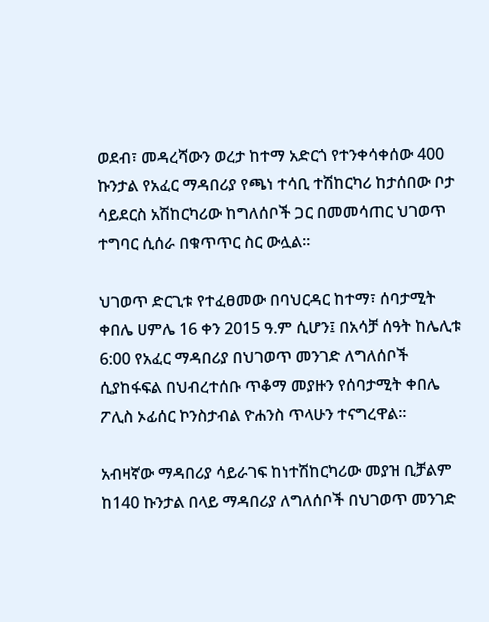ወደብ፣ መዳረሻውን ወረታ ከተማ አድርጎ የተንቀሳቀሰው 400 ኩንታል የአፈር ማዳበሪያ የጫነ ተሳቢ ተሽከርካሪ ከታሰበው ቦታ ሳይደርስ አሽከርካሪው ከግለሰቦች ጋር በመመሳጠር ህገወጥ ተግባር ሲሰራ በቁጥጥር ስር ውሏል።

ህገወጥ ድርጊቱ የተፈፀመው በባህርዳር ከተማ፣ ሰባታሚት ቀበሌ ሀምሌ 16 ቀን 2015 ዓ.ም ሲሆን፤ በአሳቻ ሰዓት ከሌሊቱ 6:00 የአፈር ማዳበሪያ በህገወጥ መንገድ ለግለሰቦች ሲያከፋፍል በህብረተሰቡ ጥቆማ መያዙን የሰባታሚት ቀበሌ ፖሊስ ኦፊሰር ኮንስታብል ዮሐንስ ጥላሁን ተናግረዋል።

አብዛኛው ማዳበሪያ ሳይራገፍ ከነተሽከርካሪው መያዝ ቢቻልም ከ140 ኩንታል በላይ ማዳበሪያ ለግለሰቦች በህገወጥ መንገድ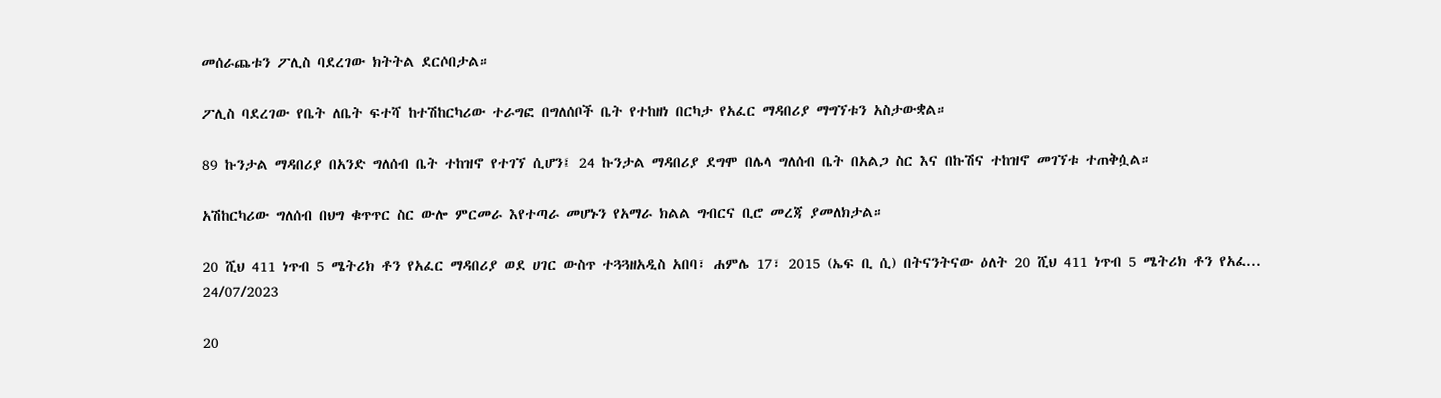መሰራጨቱን ፖሊስ ባደረገው ክትትል ደርሶበታል።

ፖሊስ ባደረገው የቤት ለቤት ፍተሻ ከተሽከርካሪው ተራግፎ በግለሰቦች ቤት የተከዘነ በርካታ የአፈር ማዳበሪያ ማግኘቱን አስታውቋል።

89 ኩንታል ማዳበሪያ በአንድ ግለሰብ ቤት ተከዝኖ የተገኘ ሲሆን፤ 24 ኩንታል ማዳበሪያ ደግሞ በሌላ ግለሰብ ቤት በአልጋ ስር እና በኩሽና ተከዝኖ መገኘቱ ተጠቅሷል።

አሽከርካሪው ግለሰብ በህግ ቁጥጥር ስር ውሎ ምርመራ እየተጣራ መሆኑን የአማራ ክልል ግብርና ቢሮ መረጃ ያመለክታል።

20 ሺህ 411 ነጥብ 5 ሜትሪክ ቶን የአፈር ማዳበሪያ ወደ ሀገር ውስጥ ተጓጓዘአዲስ አበባ፣ ሐምሌ 17፣ 2015 (ኤፍ ቢ ሲ) በትናንትናው ዕለት 20 ሺህ 411 ነጥብ 5 ሜትሪክ ቶን የአፈ...
24/07/2023

20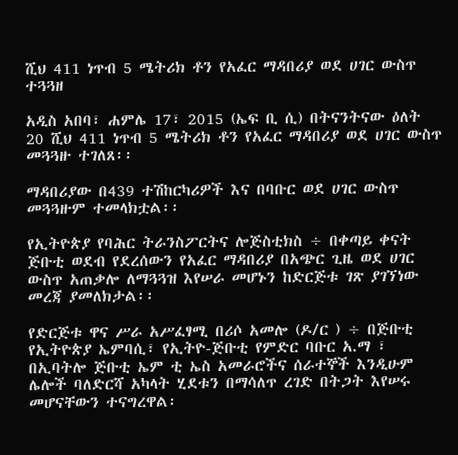ሺህ 411 ነጥብ 5 ሜትሪክ ቶን የአፈር ማዳበሪያ ወደ ሀገር ውስጥ ተጓጓዘ

አዲስ አበባ፣ ሐምሌ 17፣ 2015 (ኤፍ ቢ ሲ) በትናንትናው ዕለት 20 ሺህ 411 ነጥብ 5 ሜትሪክ ቶን የአፈር ማዳበሪያ ወደ ሀገር ውስጥ መጓጓዙ ተገለጸ፡፡

ማዳበሪያው በ439 ተሽከርካሪዎች እና በባቡር ወደ ሀገር ውስጥ መጓጓዙም ተመላክቷል፡፡

የኢትዮጵያ የባሕር ትራንስፖርትና ሎጅስቲክስ ÷ በቀጣይ ቀናት ጅቡቲ ወደብ የደረሰውን የአፈር ማዳበሪያ በአጭር ጊዜ ወደ ሀገር ውስጥ አጠቃሎ ለማጓጓዝ እየሠራ መሆኑን ከድርጅቱ ገጽ ያገኘነው መረጃ ያመለክታል፡፡

የድርጅቱ ዋና ሥራ አሥፈፃሚ በሪሶ አመሎ (ዶ/ር ) ÷ በጅቡቲ የኢትዮጵያ ኤምባሲ፣ የኢትዮ-ጅቡቲ የምድር ባቡር አ.ማ ፣ በኢባትሎ ጅቡቲ ኤም ቲ ኤስ አመራሮችና ሰራተኞች እንዲሁም ሌሎች ባለድርሻ አካላት ሂደቱን በማሳለጥ ረገድ በትጋት እየሠሩ መሆናቸውን ተናግረዋል፡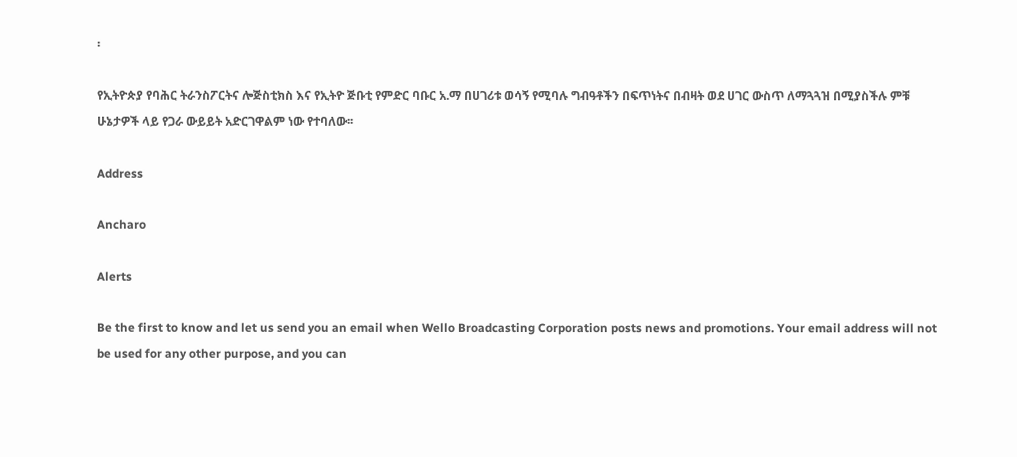፡

የኢትዮጵያ የባሕር ትራንስፖርትና ሎጅስቲክስ እና የኢትዮ ጅቡቲ የምድር ባቡር አ.ማ በሀገሪቱ ወሳኝ የሚባሉ ግብዓቶችን በፍጥነትና በብዛት ወደ ሀገር ውስጥ ለማጓጓዝ በሚያስችሉ ምቹ ሁኔታዎች ላይ የጋራ ውይይት አድርገዋልም ነው የተባለው፡፡

Address

Ancharo

Alerts

Be the first to know and let us send you an email when Wello Broadcasting Corporation posts news and promotions. Your email address will not be used for any other purpose, and you can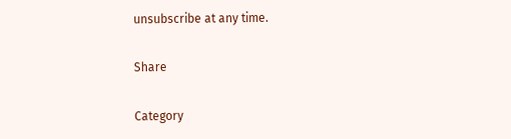unsubscribe at any time.

Share

Category